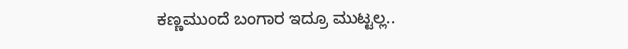ಕಣ್ಣಮುಂದೆ ಬಂಗಾರ ಇದ್ರೂ ಮುಟ್ಟಲ್ಲ..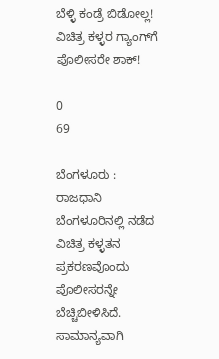ಬೆಳ್ಳಿ ಕಂಡ್ರೆ ಬಿಡೋಲ್ಲ! ವಿಚಿತ್ರ ಕಳ್ಳರ ಗ್ಯಾಂಗ್‌ಗೆ ಪೊಲೀಸರೇ ಶಾಕ್!

0
69

ಬೆಂಗಳೂರು : ರಾಜಧಾನಿ ಬೆಂಗಳೂರಿನಲ್ಲಿ ನಡೆದ ವಿಚಿತ್ರ ಕಳ್ಳತನ ಪ್ರಕರಣವೊಂದು ಪೊಲೀಸರನ್ನೇ ಬೆಚ್ಚಿಬೀಳಿಸಿದೆ. ಸಾಮಾನ್ಯವಾಗಿ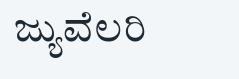ಜ್ಯುವೆಲರಿ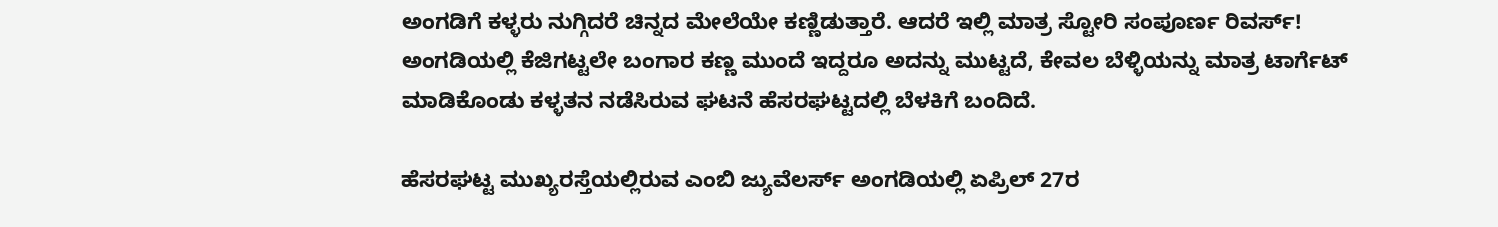ಅಂಗಡಿಗೆ ಕಳ್ಳರು ನುಗ್ಗಿದರೆ ಚಿನ್ನದ ಮೇಲೆಯೇ ಕಣ್ಣಿಡುತ್ತಾರೆ. ಆದರೆ ಇಲ್ಲಿ ಮಾತ್ರ ಸ್ಟೋರಿ ಸಂಪೂರ್ಣ ರಿವರ್ಸ್! ಅಂಗಡಿಯಲ್ಲಿ ಕೆಜಿಗಟ್ಟಲೇ ಬಂಗಾರ ಕಣ್ಣ ಮುಂದೆ ಇದ್ದರೂ ಅದನ್ನು ಮುಟ್ಟದೆ, ಕೇವಲ ಬೆಳ್ಳಿಯನ್ನು ಮಾತ್ರ ಟಾರ್ಗೆಟ್ ಮಾಡಿಕೊಂಡು ಕಳ್ಳತನ ನಡೆಸಿರುವ ಘಟನೆ ಹೆಸರಘಟ್ಟದಲ್ಲಿ ಬೆಳಕಿಗೆ ಬಂದಿದೆ.

ಹೆಸರಘಟ್ಟ ಮುಖ್ಯರಸ್ತೆಯಲ್ಲಿರುವ ಎಂಬಿ ಜ್ಯುವೆಲರ್ಸ್ ಅಂಗಡಿಯಲ್ಲಿ ಏಪ್ರಿಲ್ 27ರ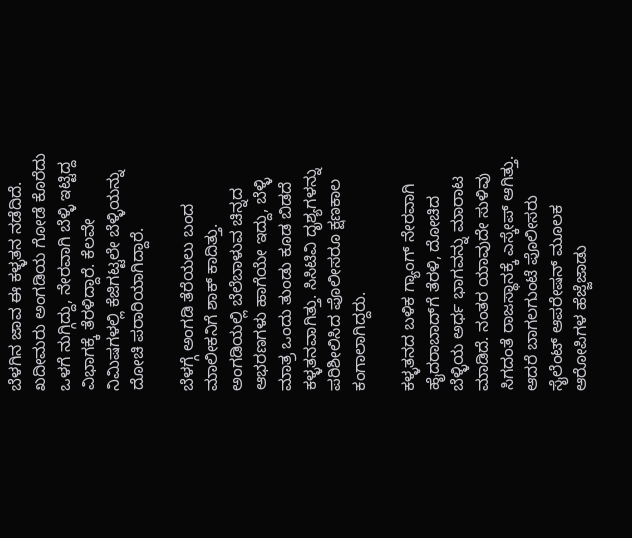ಬೆಳಗಿನ ಜಾವ ಈ ಕಳ್ಳತನ ನಡೆದಿದೆ. ಖದೀಮರು ಅಂಗಡಿಯ ಗೋಡೆ ಕೊರೆದು ಒಳಗೆ ನುಗ್ಗಿದ್ದು, ನೇರವಾಗಿ ಬೆಳ್ಳಿ ಇಟ್ಟಿದ್ದ ವಿಭಾಗಕ್ಕೆ ತೆರಳಿದ್ದಾರೆ. ಕೆಲವೇ ನಿಮಿಷಗಳಲ್ಲಿ ಕೆಜಿಗಟ್ಟಲೇ ಬೆಳ್ಳಿಯನ್ನು ದೋಚಿ ಪರಾರಿಯಾಗಿದ್ದಾರೆ.

ಬೆಳಗ್ಗೆ ಅಂಗಡಿ ತೆರೆಯಲು ಬಂದ ಮಾಲೀಕನಿಗೆ ಶಾಕ್ ಕಾದಿತ್ತು. ಅಂಗಡಿಯಲ್ಲಿ ಬೆಲೆಬಾಳುವ ಚಿನ್ನದ ಆಭರಣಗಳು ಹಾಗೆಯೇ ಇದ್ದು, ಬೆಳ್ಳಿ ಮಾತ್ರ ಒಂದು ತುಂಡು ಕೂಡ ಬಿಡದೆ ಕಳ್ಳತನವಾಗಿತ್ತು. ಸಿಸಿಟಿವಿ ದೃಶ್ಯಗಳನ್ನು ಪರಿಶೀಲಿಸಿದ ಪೊಲೀಸರೂ ಕ್ಷಣಕಾಲ ಕಂಗಾಲಾಗಿದ್ದರು.

ಕಳ್ಳತನದ ಬಳಿಕ ಗ್ಯಾಂಗ್ ನೇರವಾಗಿ ಹೈದರಾಬಾದ್‌ಗೆ ತೆರಳಿ, ದೋಚಿದ ಬೆಳ್ಳಿಯ ಅರ್ಧ ಭಾಗವನ್ನು ಮಾರಾಟ ಮಾಡಿದೆ. ನಂತರ ಯಾವುದೇ ಸುಳಿವು ಸಿಗದಂತೆ ರಾಜಸ್ಥಾನಕ್ಕೆ ಎಸ್ಕೇಪ್ ಆಗಿತ್ತು. ಆದರೆ ಬಾಗಲಗುಂಟೆ ಪೊಲೀಸರು ಸೈಲೆಂಟ್ ಆಪರೇಷನ್ ಮೂಲಕ ಆರೋಪಿಗಳ ಹೆಜ್ಜೆಜಾಡು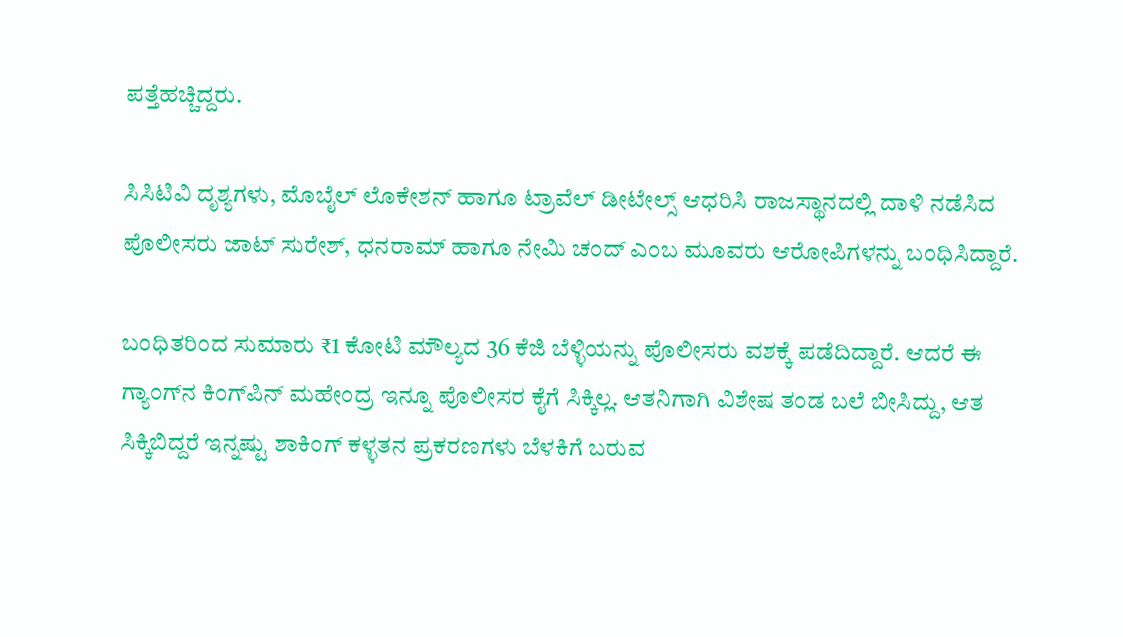ಪತ್ತೆಹಚ್ಚಿದ್ದರು.

ಸಿಸಿಟಿವಿ ದೃಶ್ಯಗಳು, ಮೊಬೈಲ್ ಲೊಕೇಶನ್ ಹಾಗೂ ಟ್ರಾವೆಲ್ ಡೀಟೇಲ್ಸ್ ಆಧರಿಸಿ ರಾಜಸ್ಥಾನದಲ್ಲಿ ದಾಳಿ ನಡೆಸಿದ ಪೊಲೀಸರು ಜಾಟ್ ಸುರೇಶ್, ಧನರಾಮ್ ಹಾಗೂ ನೇಮಿ ಚಂದ್ ಎಂಬ ಮೂವರು ಆರೋಪಿಗಳನ್ನು ಬಂಧಿಸಿದ್ದಾರೆ.

ಬಂಧಿತರಿಂದ ಸುಮಾರು ₹1 ಕೋಟಿ ಮೌಲ್ಯದ 36 ಕೆಜಿ ಬೆಳ್ಳಿಯನ್ನು ಪೊಲೀಸರು ವಶಕ್ಕೆ ಪಡೆದಿದ್ದಾರೆ. ಆದರೆ ಈ ಗ್ಯಾಂಗ್‌ನ ಕಿಂಗ್‌ಪಿನ್ ಮಹೇಂದ್ರ ಇನ್ನೂ ಪೊಲೀಸರ ಕೈಗೆ ಸಿಕ್ಕಿಲ್ಲ. ಆತನಿಗಾಗಿ ವಿಶೇಷ ತಂಡ ಬಲೆ ಬೀಸಿದ್ದು, ಆತ ಸಿಕ್ಕಿಬಿದ್ದರೆ ಇನ್ನಷ್ಟು ಶಾಕಿಂಗ್ ಕಳ್ಳತನ ಪ್ರಕರಣಗಳು ಬೆಳಕಿಗೆ ಬರುವ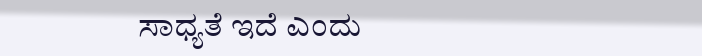ಸಾಧ್ಯತೆ ಇದೆ ಎಂದು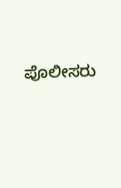ಪೊಲೀಸರು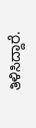ತಿಳಿಸಿದ್ದಾರೆ.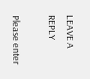LEAVE A REPLY

Please enter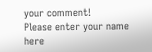your comment!
Please enter your name here